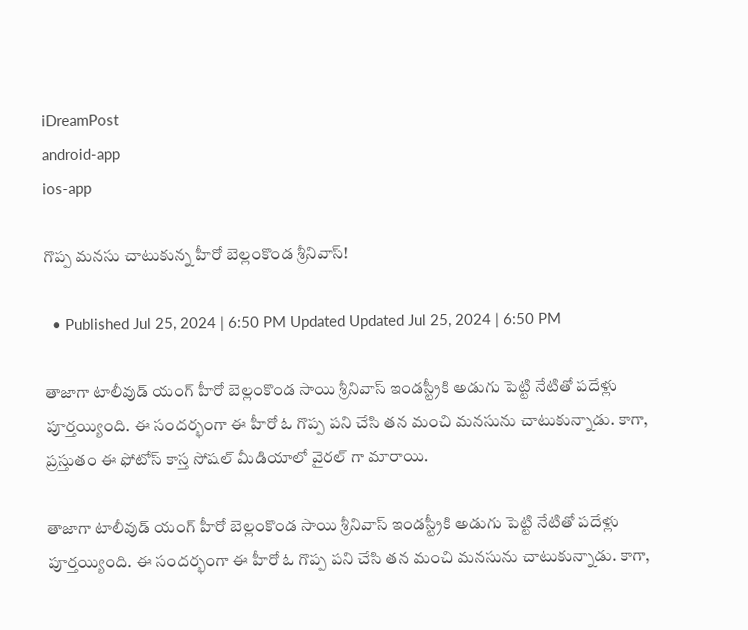iDreamPost
android-app
ios-app

గొప్ప మనసు చాటుకున్న హీరో బెల్లంకొండ శ్రీనివాస్!

  • Published Jul 25, 2024 | 6:50 PM Updated Updated Jul 25, 2024 | 6:50 PM

తాజాగా టాలీవుడ్ యంగ్ హీరో బెల్లంకొండ సాయి శ్రీనివాస్ ఇండస్ట్రీకి అడుగు పెట్టి నేటితో పదేళ్లు పూర్తయ్యింది. ఈ సందర్భంగా ఈ హీరో ఓ గొప్ప పని చేసి తన మంచి మనసును చాటుకున్నాడు. కాగా, ప్రస్తుతం ఈ ఫోటోస్ కాస్త సోషల్ మీడియాలో వైరల్ గా మారాయి.

తాజాగా టాలీవుడ్ యంగ్ హీరో బెల్లంకొండ సాయి శ్రీనివాస్ ఇండస్ట్రీకి అడుగు పెట్టి నేటితో పదేళ్లు పూర్తయ్యింది. ఈ సందర్భంగా ఈ హీరో ఓ గొప్ప పని చేసి తన మంచి మనసును చాటుకున్నాడు. కాగా,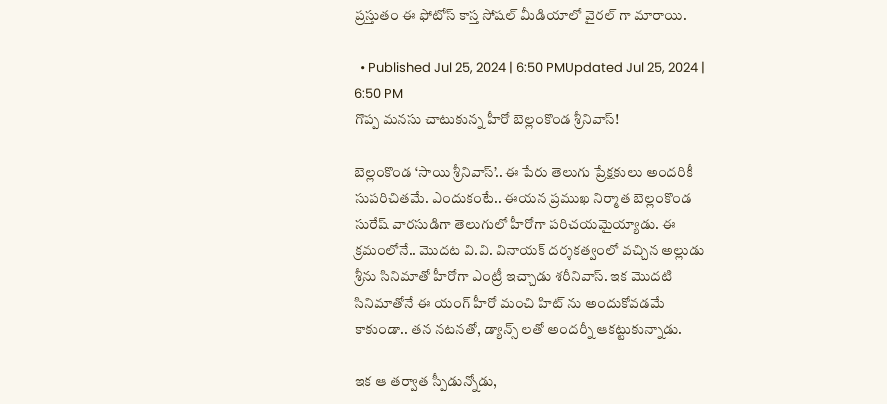ప్రస్తుతం ఈ ఫోటోస్ కాస్త సోషల్ మీడియాలో వైరల్ గా మారాయి.

  • Published Jul 25, 2024 | 6:50 PMUpdated Jul 25, 2024 | 6:50 PM
గొప్ప మనసు చాటుకున్న హీరో బెల్లంకొండ శ్రీనివాస్!

బెల్లంకొండ ‘సాయి శ్రీనివాస్’.. ఈ పేరు తెలుగు ప్రేక్షకులు అందరికీ సుపరిచితమే. ఎందుకంటే.. ఈయన ప్రముఖ నిర్మాత బెల్లంకొండ సురేష్ వారసుడిగా తెలుగులో హీరోగా పరిచయమైయ్యాడు. ఈ క్రమంలోనే.. మొదట వి.వి. వినాయక్ దర్శకత్వంలో వచ్చిన అల్లుడు శ్రీను సినిమాతో హీరోగా ఎంట్రీ ఇచ్చాడు శరీనివాస్. ఇక మొదటి సినిమాతోనే ఈ యంగ్ హీరో మంచి హిట్ ను అందుకోవడమే కాకుండా.. తన నటనతో, డ్యాన్స్ లతో అందర్నీ ఆకట్టుకున్నాడు.

ఇక ఆ తర్వాత స్పీడున్నోడు,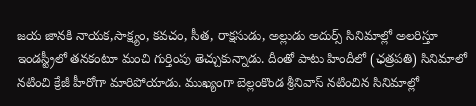జయ జానకి నాయక,సాక్ష్యం, కవచం, సీత, రాక్షసుడు, అల్లుడు అదుర్స్ సినిమాల్లో అలరిస్తూ ఇండస్ట్రీలో తనకంటూ మంచి గుర్తింపు తెచ్చుకున్నాడు. దీంతో పాటు హిందీలో (ఛత్రపతి) సినిమాలో నటించి క్రేజీ హీరోగా మారిపోయాడు. ముఖ్యంగా బెల్లంకొండ శ్రీనివాస్ నటించిన సినిమాల్లో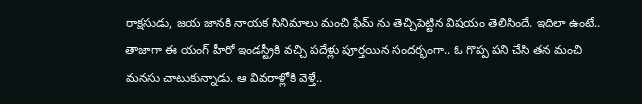రాక్షసుడు, జయ జానకి నాయక సినిమాలు మంచి ఫేమ్ ను తెచ్చిపెట్టిన విషయం తెలిసిందే. ఇదిలా ఉంటే.. తాజాగా ఈ యంగ్ హీరో ఇండస్ట్రీకి వచ్చి పదేళ్లు పూర్తయిన సందర్భంగా.. ఓ గొప్ప పని చేసి తన మంచి మనసు చాటుకున్నాడు. ఆ వివరాళ్లోకి వెళ్తే..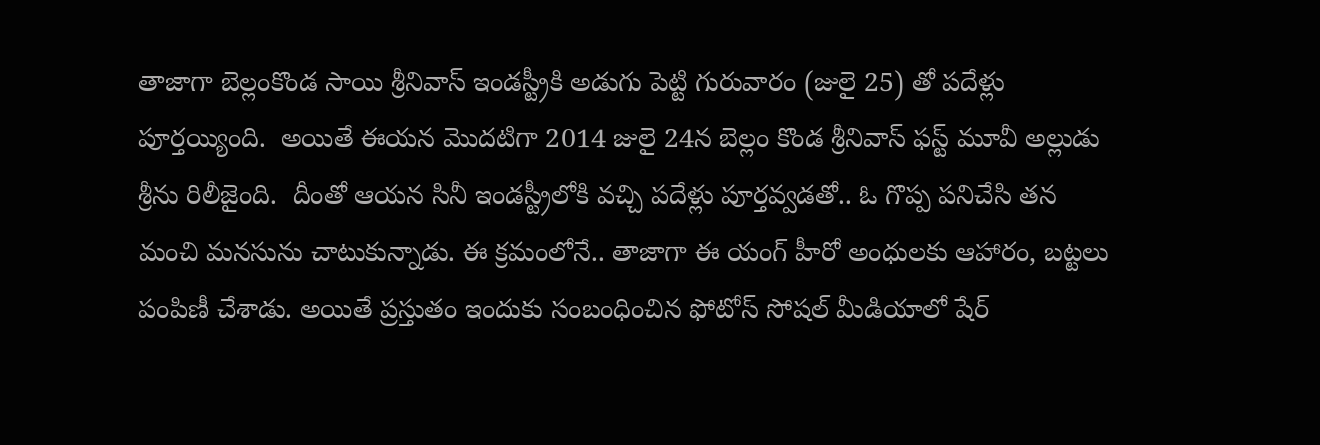తాజాగా బెల్లంకొండ సాయి శ్రీనివాస్ ఇండస్ట్రీకి అడుగు పెట్టి గురువారం (జులై 25) తో పదేళ్లు పూర్తయ్యింది.  అయితే ఈయన మొదటిగా 2014 జులై 24న బెల్లం కొండ శ్రీనివాస్ ఫస్ట్ మూవీ అల్లుడు శ్రీను రిలీజైంది.  దీంతో ఆయన సినీ ఇండస్ట్రీలోకి వచ్చి పదేళ్లు పూర్తవ్వడతో.. ఓ గొప్ప పనిచేసి తన మంచి మనసును చాటుకున్నాడు. ఈ క్రమంలోనే.. తాజాగా ఈ యంగ్ హీరో అంధులకు ఆహారం, బట్టలు పంపిణీ చేశాడు. అయితే ప్రస్తుతం ఇందుకు సంబంధించిన ఫోటోస్ సోషల్ మీడియాలో షేర్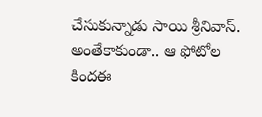చేసుకున్నాడు సాయి శ్రీనివాస్. అంతేకాకుండా.. ఆ ఫోటోల  కిందఈ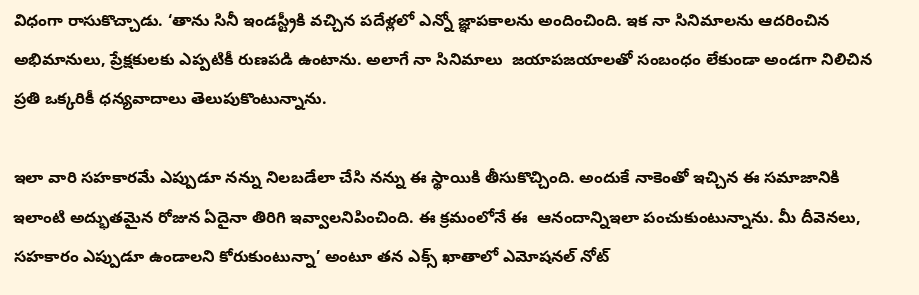విధంగా రాసుకొచ్చాడు. ‘తాను సినీ ఇండస్ట్రీకి వచ్చిన పదేళ్లలో ఎన్నో జ్ఞాపకాలను అందించింది. ఇక నా సినిమాలను ఆదరించిన అభిమానులు, ప్రేక్షకులకు ఎప్పటికీ రుణపడి ఉంటాను. అలాగే నా సినిమాలు  జయాపజయాలతో సంబంధం లేకుండా అండగా నిలిచిన ప్రతి ఒక్కరికీ ధన్యవాదాలు తెలుపుకొంటున్నాను.

ఇలా వారి సహకారమే ఎప్పుడూ నన్ను నిలబడేలా చేసి నన్ను ఈ స్థాయికి తీసుకొచ్చింది. అందుకే నాకెంతో ఇచ్చిన ఈ సమాజానికి ఇలాంటి అద్భుతమైన రోజున ఏదైనా తిరిగి ఇవ్వాలనిపించింది. ఈ క్రమంలోనే ఈ  ఆనందాన్నిఇలా పంచుకుంటున్నాను. మీ దీవెనలు, సహకారం ఎప్పుడూ ఉండాలని కోరుకుంటున్నా’ అంటూ తన ఎక్స్ ఖాతాలో ఎమోషనల్ నోట్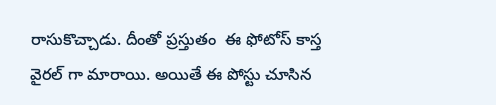రాసుకొచ్చాడు. దీంతో ప్రస్తుతం  ఈ ఫోటోస్ కాస్త వైరల్ గా మారాయి. అయితే ఈ పోస్టు చూసిన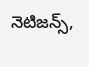నెటిజన్స్,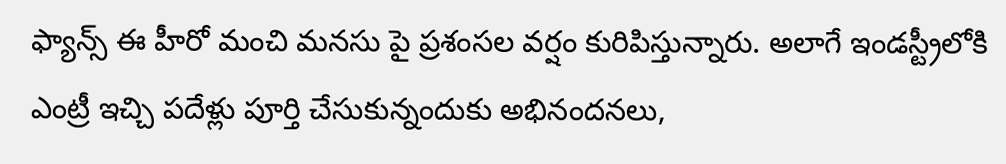ఫ్యాన్స్ ఈ హీరో మంచి మనసు పై ప్రశంసల వర్షం కురిపిస్తున్నారు. అలాగే ఇండస్ట్రీలోకి ఎంట్రీ ఇచ్చి పదేళ్లు పూర్తి చేసుకున్నందుకు అభినందనలు,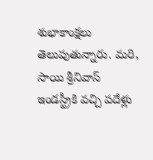శుభాకాంక్షలు తెలుపుతున్నారు. మరి, సాయి శ్రీనివాస్ ఇండస్ట్రీకి వచ్చి పదేళ్లు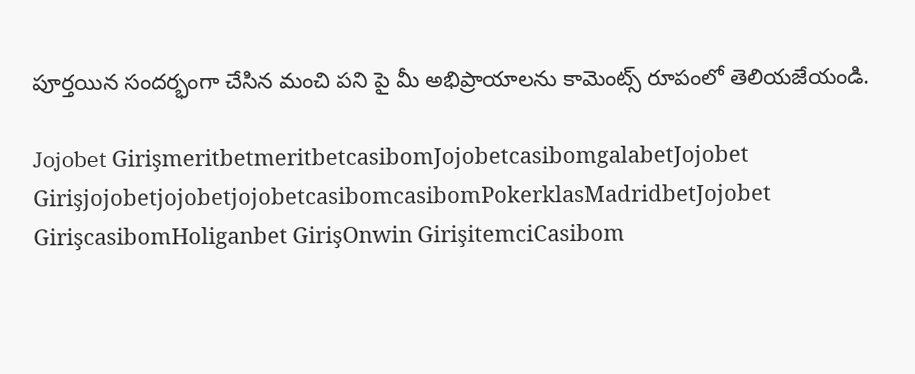పూర్తయిన సందర్భంగా చేసిన మంచి పని పై మీ అభిప్రాయాలను కామెంట్స్ రూపంలో తెలియజేయండి.

Jojobet GirişmeritbetmeritbetcasibomJojobetcasibomgalabetJojobet GirişjojobetjojobetjojobetcasibomcasibomPokerklasMadridbetJojobet GirişcasibomHoliganbet GirişOnwin GirişitemciCasibom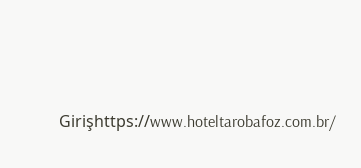Girişhttps://www.hoteltarobafoz.com.br/